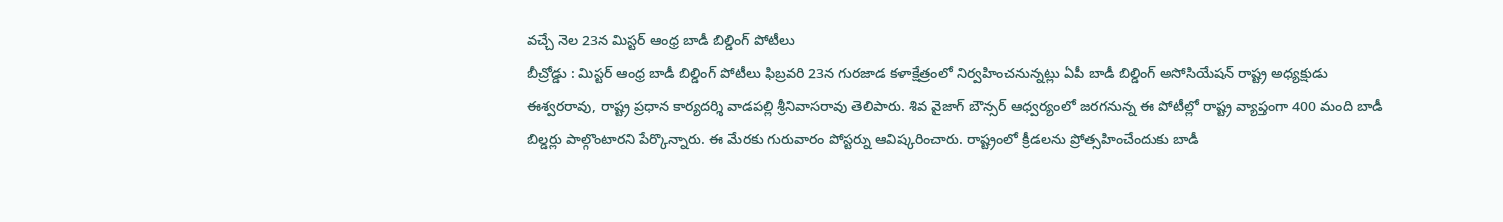వచ్చే నెల 23న మిస్టర్ ఆంధ్ర బాడీ బిల్డింగ్ పోటీలు
బీచ్రోడ్డు : మిస్టర్ ఆంధ్ర బాడీ బిల్డింగ్ పోటీలు ఫిబ్రవరి 23న గురజాడ కళాక్షేత్రంలో నిర్వహించనున్నట్లు ఏపీ బాడీ బిల్డింగ్ అసోసియేషన్ రాష్ట్ర అధ్యక్షుడు ఈశ్వరరావు, రాష్ట్ర ప్రధాన కార్యదర్శి వాడపల్లి శ్రీనివాసరావు తెలిపారు. శివ వైజాగ్ బౌన్సర్ ఆధ్వర్యంలో జరగనున్న ఈ పోటీల్లో రాష్ట్ర వ్యాప్తంగా 400 మంది బాడీ బిల్డర్లు పాల్గొంటారని పేర్కొన్నారు. ఈ మేరకు గురువారం పోస్టర్ను ఆవిష్కరించారు. రాష్ట్రంలో క్రీడలను ప్రోత్సహించేందుకు బాడీ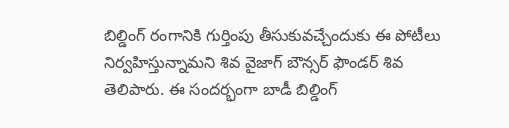బిల్డింగ్ రంగానికి గుర్తింపు తీసుకువచ్చేందుకు ఈ పోటీలు నిర్వహిస్తున్నామని శివ వైజాగ్ బౌన్సర్ ఫౌండర్ శివ తెలిపారు. ఈ సందర్భంగా బాడీ బిల్డింగ్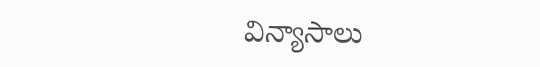విన్యాసాలు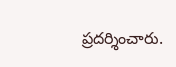ప్రదర్శించారు.